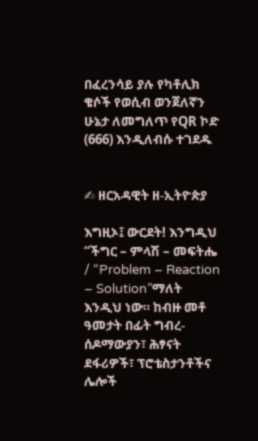በፈረንሳይ ያሉ የካቶሊክ ቄሶች የወሲብ ወንጀለኛን ሁኔታ ለመግለጥ የQR ኮድ (666) እንዲለብሱ ተገደዱ


✍ ዘርአዳዊት ዘ-ኢትዮጵያ

እግዚኦ፤ ውርደት! እንግዲህ “ችግር – ምላሽ – መፍትሔ / “Problem – Reaction – Solution”ማለት እንዲህ ነው። ከብዙ መቶ ዓመታት በፊት ግብረ-ሰዶማውያን፣ ሕፃናት ደፋሪዎች፣ ፕሮቴስታንቶችና ሌሎች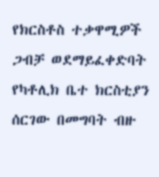የክርስቶስ ተቃዋሚዎች ጋብቻ ወደማይፈቀድባት የካቶሊክ ቤተ ክርስቲያን ሰርገው በመግባት ብዙ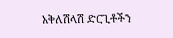አቅለሽላሽ ድርጊቶችን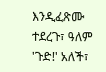እንዲፈጽሙ ተደረጉ፣ ዓለም 'ጉድ!' አለች፣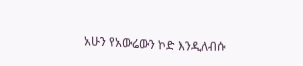አሁን የአውሬውን ኮድ እንዲለብሱ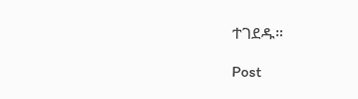ተገደዱ።

Post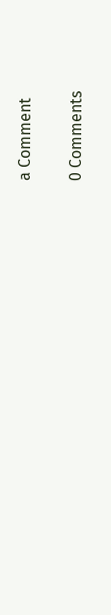a Comment

0 Comments